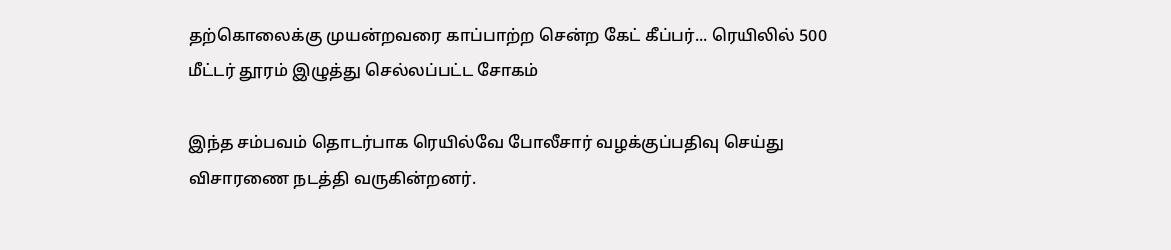தற்கொலைக்கு முயன்றவரை காப்பாற்ற சென்ற கேட் கீப்பர்... ரெயிலில் 500 மீட்டர் தூரம் இழுத்து செல்லப்பட்ட சோகம்

இந்த சம்பவம் தொடர்பாக ரெயில்வே போலீசார் வழக்குப்பதிவு செய்து விசாரணை நடத்தி வருகின்றனர்.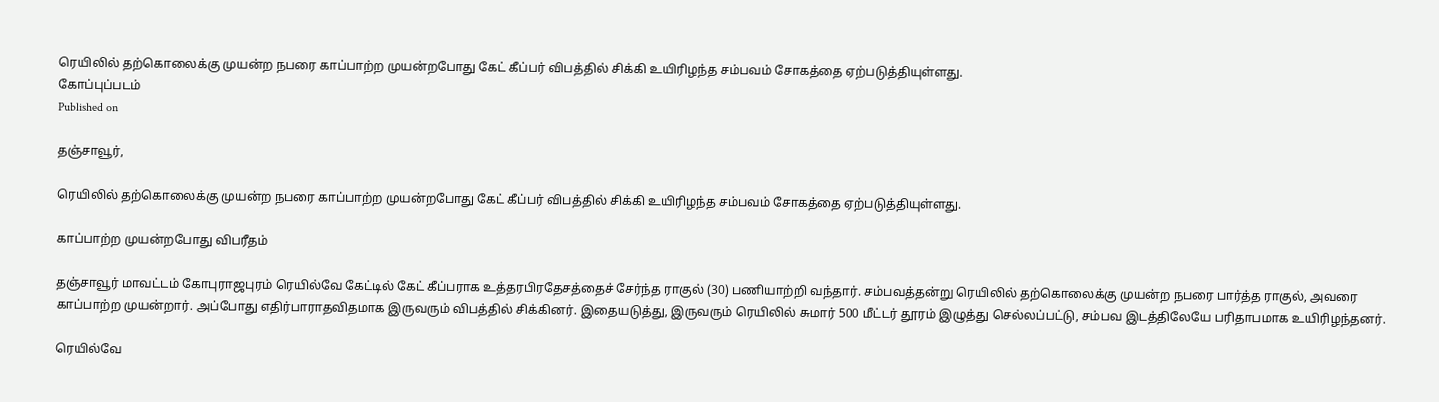ரெயிலில் தற்கொலைக்கு முயன்ற நபரை காப்பாற்ற முயன்றபோது கேட் கீப்பர் விபத்தில் சிக்கி உயிரிழந்த சம்பவம் சோகத்தை ஏற்படுத்தியுள்ளது.
கோப்புப்படம்
Published on

தஞ்சாவூர்,

ரெயிலில் தற்கொலைக்கு முயன்ற நபரை காப்பாற்ற முயன்றபோது கேட் கீப்பர் விபத்தில் சிக்கி உயிரிழந்த சம்பவம் சோகத்தை ஏற்படுத்தியுள்ளது.

காப்பாற்ற முயன்றபோது விபரீதம்

தஞ்சாவூர் மாவட்டம் கோபுராஜபுரம் ரெயில்வே கேட்டில் கேட் கீப்பராக உத்தரபிரதேசத்தைச் சேர்ந்த ராகுல் (30) பணியாற்றி வந்தார். சம்பவத்தன்று ரெயிலில் தற்கொலைக்கு முயன்ற நபரை பார்த்த ராகுல், அவரை காப்பாற்ற முயன்றார். அப்போது எதிர்பாராதவிதமாக இருவரும் விபத்தில் சிக்கினர். இதையடுத்து, இருவரும் ரெயிலில் சுமார் 500 மீட்டர் தூரம் இழுத்து செல்லப்பட்டு, சம்பவ இடத்திலேயே பரிதாபமாக உயிரிழந்தனர்.

ரெயில்வே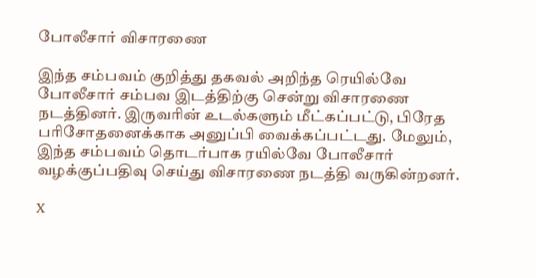போலீசார் விசாரணை

இந்த சம்பவம் குறித்து தகவல் அறிந்த ரெயில்வே போலீசார் சம்பவ இடத்திற்கு சென்று விசாரணை நடத்தினர். இருவரின் உடல்களும் மீட்கப்பட்டு, பிரேத பரிசோதனைக்காக அனுப்பி வைக்கப்பட்டது. மேலும், இந்த சம்பவம் தொடர்பாக ரயில்வே போலீசார் வழக்குப்பதிவு செய்து விசாரணை நடத்தி வருகின்றனர்.

X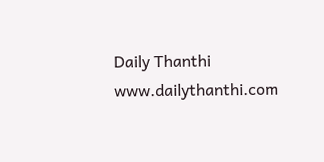Daily Thanthi
www.dailythanthi.com